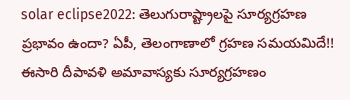solar eclipse2022: తెలుగురాష్ట్రాలపై సూర్యగ్రహణ ప్రభావం ఉందా? ఏపీ, తెలంగాణాలో గ్రహణ సమయమిదే!!
ఈసారి దీపావళి అమావాస్యకు సూర్యగ్రహణం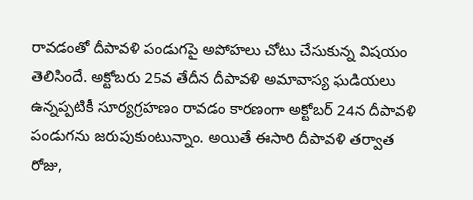రావడంతో దీపావళి పండుగపై అపోహలు చోటు చేసుకున్న విషయం తెలిసిందే. అక్టోబరు 25వ తేదీన దీపావళి అమావాస్య ఘడియలు ఉన్నప్పటికీ సూర్యగ్రహణం రావడం కారణంగా అక్టోబర్ 24న దీపావళి పండుగను జరుపుకుంటున్నాం. అయితే ఈసారి దీపావళి తర్వాత రోజు,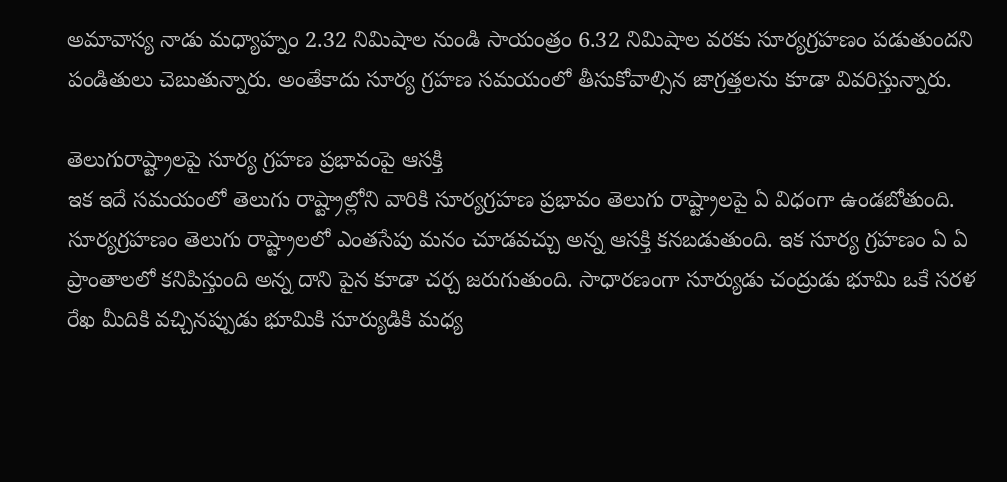అమావాస్య నాడు మధ్యాహ్నం 2.32 నిమిషాల నుండి సాయంత్రం 6.32 నిమిషాల వరకు సూర్యగ్రహణం పడుతుందని పండితులు చెబుతున్నారు. అంతేకాదు సూర్య గ్రహణ సమయంలో తీసుకోవాల్సిన జాగ్రత్తలను కూడా వివరిస్తున్నారు.

తెలుగురాష్ట్రాలపై సూర్య గ్రహణ ప్రభావంపై ఆసక్తి
ఇక ఇదే సమయంలో తెలుగు రాష్ట్రాల్లోని వారికి సూర్యగ్రహణ ప్రభావం తెలుగు రాష్ట్రాలపై ఏ విధంగా ఉండబోతుంది. సూర్యగ్రహణం తెలుగు రాష్ట్రాలలో ఎంతసేపు మనం చూడవచ్చు అన్న ఆసక్తి కనబడుతుంది. ఇక సూర్య గ్రహణం ఏ ఏ ప్రాంతాలలో కనిపిస్తుంది అన్న దాని పైన కూడా చర్చ జరుగుతుంది. సాధారణంగా సూర్యుడు చంద్రుడు భూమి ఒకే సరళ రేఖ మీదికి వచ్చినప్పుడు భూమికి సూర్యుడికి మధ్య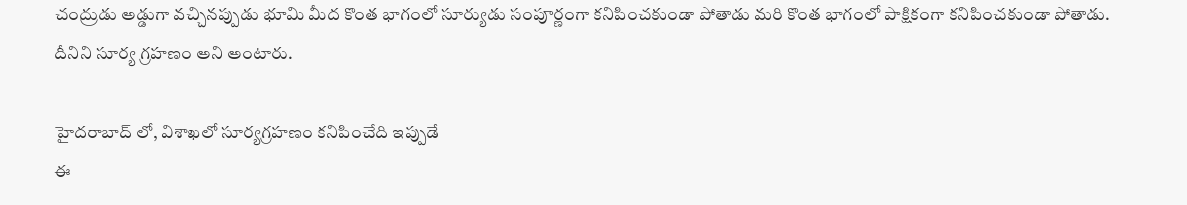చంద్రుడు అడ్డుగా వచ్చినప్పుడు భూమి మీద కొంత భాగంలో సూర్యుడు సంపూర్ణంగా కనిపించకుండా పోతాడు మరి కొంత భాగంలో పాక్షికంగా కనిపించకుండా పోతాడు. దీనిని సూర్య గ్రహణం అని అంటారు.

హైదరాబాద్ లో, విశాఖలో సూర్యగ్రహణం కనిపించేది ఇప్పుడే
ఈ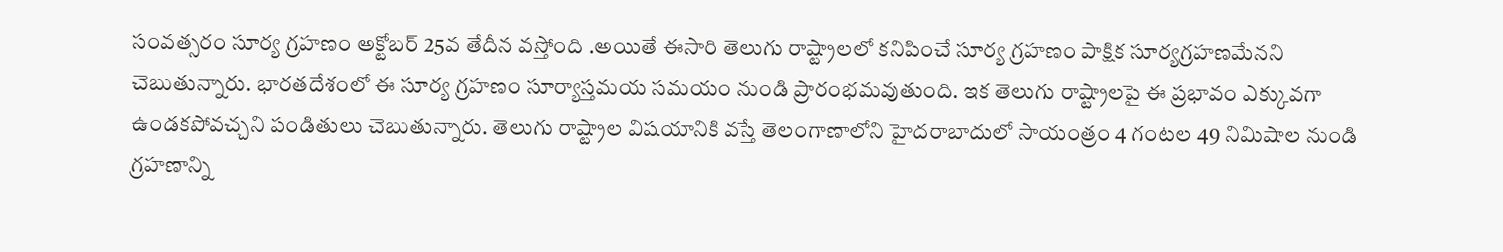సంవత్సరం సూర్య గ్రహణం అక్టోబర్ 25వ తేదీన వస్తోంది .అయితే ఈసారి తెలుగు రాష్ట్రాలలో కనిపించే సూర్య గ్రహణం పాక్షిక సూర్యగ్రహణమేనని చెబుతున్నారు. భారతదేశంలో ఈ సూర్య గ్రహణం సూర్యాస్తమయ సమయం నుండి ప్రారంభమవుతుంది. ఇక తెలుగు రాష్ట్రాలపై ఈ ప్రభావం ఎక్కువగా ఉండకపోవచ్చని పండితులు చెబుతున్నారు. తెలుగు రాష్ట్రాల విషయానికి వస్తే తెలంగాణాలోని హైదరాబాదులో సాయంత్రం 4 గంటల 49 నిమిషాల నుండి గ్రహణాన్ని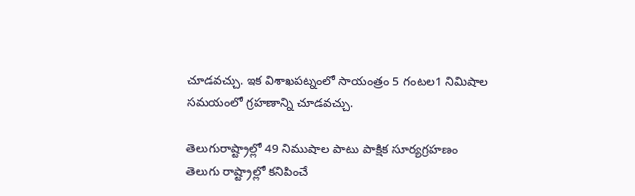చూడవచ్చు. ఇక విశాఖపట్నంలో సాయంత్రం 5 గంటల1 నిమిషాల సమయంలో గ్రహణాన్ని చూడవచ్చు.

తెలుగురాష్ట్రాల్లో 49 నిముషాల పాటు పాక్షిక సూర్యగ్రహణం
తెలుగు రాష్ట్రాల్లో కనిపించే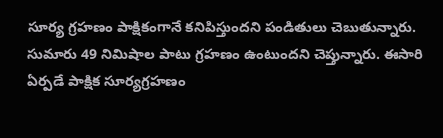సూర్య గ్రహణం పాక్షికంగానే కనిపిస్తుందని పండితులు చెబుతున్నారు. సుమారు 49 నిమిషాల పాటు గ్రహణం ఉంటుందని చెప్తున్నారు. ఈసారి ఏర్పడే పాక్షిక సూర్యగ్రహణం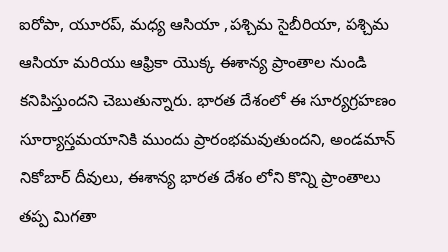ఐరోపా, యూరప్, మధ్య ఆసియా ,పశ్చిమ సైబీరియా, పశ్చిమ ఆసియా మరియు ఆఫ్రికా యొక్క ఈశాన్య ప్రాంతాల నుండి కనిపిస్తుందని చెబుతున్నారు. భారత దేశంలో ఈ సూర్యగ్రహణం సూర్యాస్తమయానికి ముందు ప్రారంభమవుతుందని, అండమాన్ నికోబార్ దీవులు, ఈశాన్య భారత దేశం లోని కొన్ని ప్రాంతాలు తప్ప మిగతా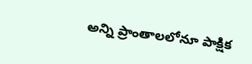అన్ని ప్రాంతాలలోనూ పాక్షిక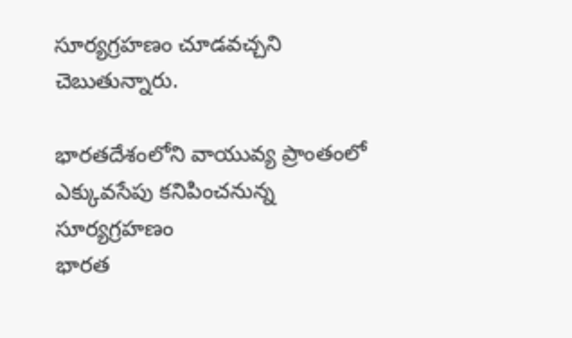సూర్యగ్రహణం చూడవచ్చని చెబుతున్నారు.

భారతదేశంలోని వాయువ్య ప్రాంతంలో ఎక్కువసేపు కనిపించనున్న సూర్యగ్రహణం
భారత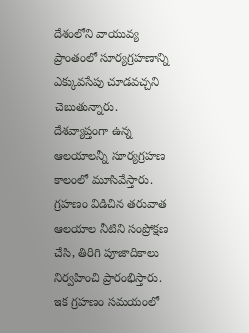దేశంలోని వాయువ్య ప్రాంతంలో సూర్యగ్రహణాన్ని ఎక్కువసేపు చూడవచ్చని చెబుతున్నారు. దేశవ్యాప్తంగా ఉన్న ఆలయాలన్నీ సూర్యగ్రహణ కాలంలో మూసివేస్తారు. గ్రహణం విడిచిన తరువాత ఆలయాల నీటిని సంప్రోక్షణ చేసి, తిరిగి పూజాదికాలు నిర్వహించి ప్రారంభిస్తారు. ఇక గ్రహణం సమయంలో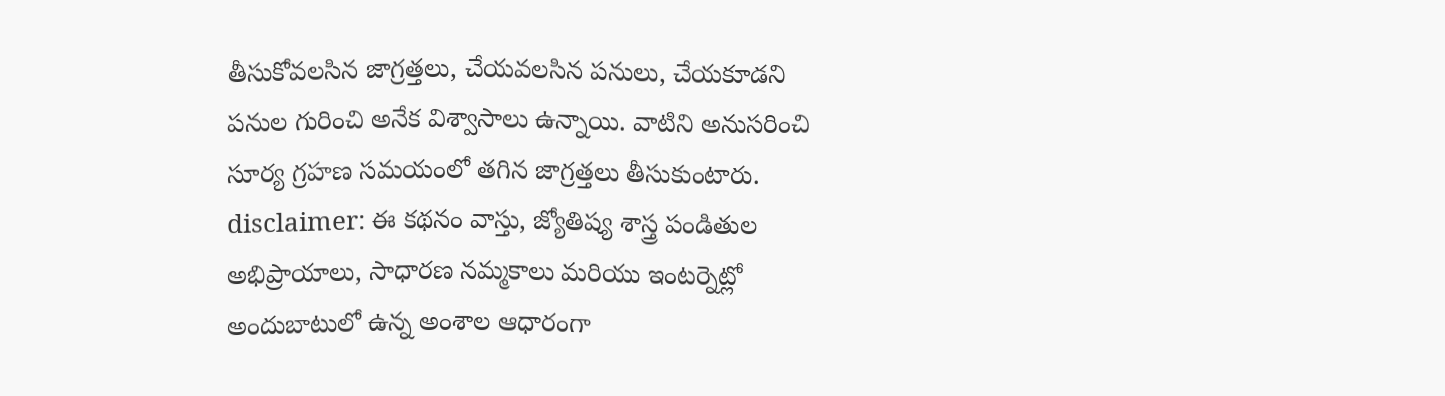తీసుకోవలసిన జాగ్రత్తలు, చేయవలసిన పనులు, చేయకూడని పనుల గురించి అనేక విశ్వాసాలు ఉన్నాయి. వాటిని అనుసరించి సూర్య గ్రహణ సమయంలో తగిన జాగ్రత్తలు తీసుకుంటారు.
disclaimer: ఈ కథనం వాస్తు, జ్యోతిష్య శాస్త్ర పండితుల అభిప్రాయాలు, సాధారణ నమ్మకాలు మరియు ఇంటర్నెట్లో అందుబాటులో ఉన్న అంశాల ఆధారంగా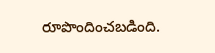రూపొందించబడింది.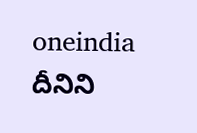oneindia దీనిని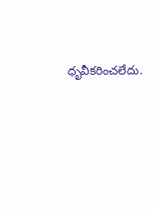ధృవీకరించలేదు.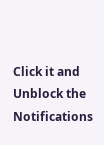Click it and Unblock the Notifications